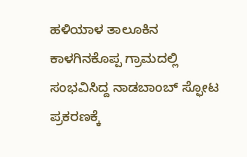ಹಳಿಯಾಳ ತಾಲೂಕಿನ ಕಾಳಗಿನಕೊಪ್ಪ ಗ್ರಾಮದಲ್ಲಿ ಸಂಭವಿಸಿದ್ದ ನಾಡಬಾಂಬ್ ಸ್ಫೋಟ ಪ್ರಕರಣಕ್ಕೆ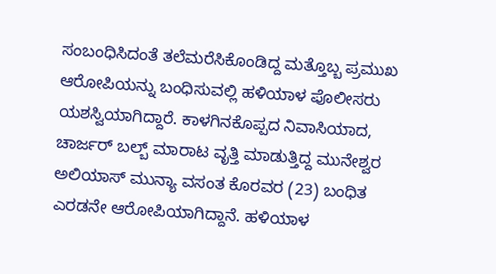ಸಂಬಂಧಿಸಿದಂತೆ ತಲೆಮರೆಸಿಕೊಂಡಿದ್ದ ಮತ್ತೊಬ್ಬ ಪ್ರಮುಖ ಆರೋಪಿಯನ್ನು ಬಂಧಿಸುವಲ್ಲಿ ಹಳಿಯಾಳ ಪೊಲೀಸರು ಯಶಸ್ವಿಯಾಗಿದ್ದಾರೆ. ಕಾಳಗಿನಕೊಪ್ಪದ ನಿವಾಸಿಯಾದ, ಚಾರ್ಜರ್ ಬಲ್ಬ್ ಮಾರಾಟ ವೃತ್ತಿ ಮಾಡುತ್ತಿದ್ದ ಮುನೇಶ್ವರ ಅಲಿಯಾಸ್ ಮುನ್ಯಾ ವಸಂತ ಕೊರವರ (23) ಬಂಧಿತ ಎರಡನೇ ಆರೋಪಿಯಾಗಿದ್ದಾನೆ. ಹಳಿಯಾಳ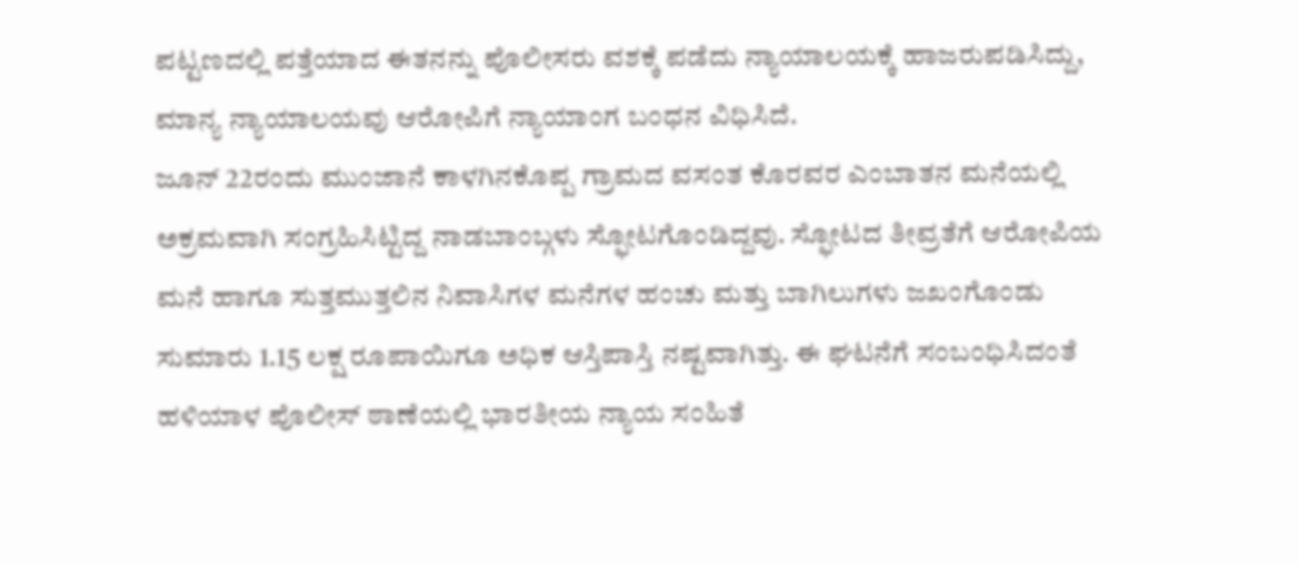ಪಟ್ಟಣದಲ್ಲಿ ಪತ್ತೆಯಾದ ಈತನನ್ನು ಪೊಲೀಸರು ವಶಕ್ಕೆ ಪಡೆದು ನ್ಯಾಯಾಲಯಕ್ಕೆ ಹಾಜರುಪಡಿಸಿದ್ದು, ಮಾನ್ಯ ನ್ಯಾಯಾಲಯವು ಆರೋಪಿಗೆ ನ್ಯಾಯಾಂಗ ಬಂಧನ ವಿಧಿಸಿದೆ.
ಜೂನ್ 22ರಂದು ಮುಂಜಾನೆ ಕಾಳಗಿನಕೊಪ್ಪ ಗ್ರಾಮದ ವಸಂತ ಕೊರವರ ಎಂಬಾತನ ಮನೆಯಲ್ಲಿ ಅಕ್ರಮವಾಗಿ ಸಂಗ್ರಹಿಸಿಟ್ಟಿದ್ದ ನಾಡಬಾಂಬ್ಗಳು ಸ್ಫೋಟಗೊಂಡಿದ್ದವು. ಸ್ಫೋಟದ ತೀವ್ರತೆಗೆ ಆರೋಪಿಯ ಮನೆ ಹಾಗೂ ಸುತ್ತಮುತ್ತಲಿನ ನಿವಾಸಿಗಳ ಮನೆಗಳ ಹಂಚು ಮತ್ತು ಬಾಗಿಲುಗಳು ಜಖಂಗೊಂಡು ಸುಮಾರು 1.15 ಲಕ್ಷ ರೂಪಾಯಿಗೂ ಅಧಿಕ ಆಸ್ತಿಪಾಸ್ತಿ ನಷ್ಟವಾಗಿತ್ತು. ಈ ಘಟನೆಗೆ ಸಂಬಂಧಿಸಿದಂತೆ ಹಳಿಯಾಳ ಪೊಲೀಸ್ ಠಾಣೆಯಲ್ಲಿ ಭಾರತೀಯ ನ್ಯಾಯ ಸಂಹಿತೆ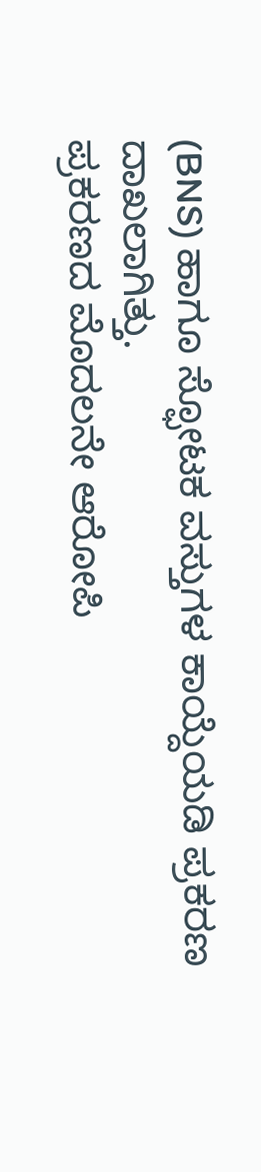(BNS) ಹಾಗೂ ಸ್ಫೋಟಕ ವಸ್ತುಗಳ ಕಾಯ್ದೆಯಡಿ ಪ್ರಕರಣ ದಾಖಲಾಗಿತ್ತು.
ಪ್ರಕರಣದ ಮೊದಲನೇ ಆರೋಪಿ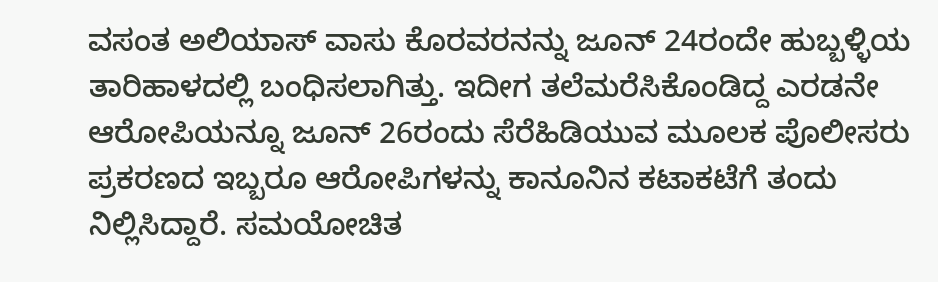ವಸಂತ ಅಲಿಯಾಸ್ ವಾಸು ಕೊರವರನನ್ನು ಜೂನ್ 24ರಂದೇ ಹುಬ್ಬಳ್ಳಿಯ ತಾರಿಹಾಳದಲ್ಲಿ ಬಂಧಿಸಲಾಗಿತ್ತು. ಇದೀಗ ತಲೆಮರೆಸಿಕೊಂಡಿದ್ದ ಎರಡನೇ ಆರೋಪಿಯನ್ನೂ ಜೂನ್ 26ರಂದು ಸೆರೆಹಿಡಿಯುವ ಮೂಲಕ ಪೊಲೀಸರು ಪ್ರಕರಣದ ಇಬ್ಬರೂ ಆರೋಪಿಗಳನ್ನು ಕಾನೂನಿನ ಕಟಾಕಟೆಗೆ ತಂದು ನಿಲ್ಲಿಸಿದ್ದಾರೆ. ಸಮಯೋಚಿತ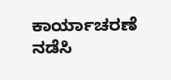ಕಾರ್ಯಾಚರಣೆ ನಡೆಸಿ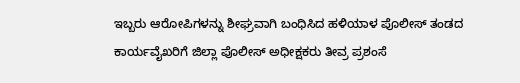ಇಬ್ಬರು ಆರೋಪಿಗಳನ್ನು ಶೀಘ್ರವಾಗಿ ಬಂಧಿಸಿದ ಹಳಿಯಾಳ ಪೊಲೀಸ್ ತಂಡದ ಕಾರ್ಯವೈಖರಿಗೆ ಜಿಲ್ಲಾ ಪೊಲೀಸ್ ಅಧೀಕ್ಷಕರು ತೀವ್ರ ಪ್ರಶಂಸೆ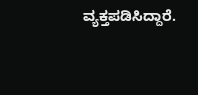ವ್ಯಕ್ತಪಡಿಸಿದ್ದಾರೆ.